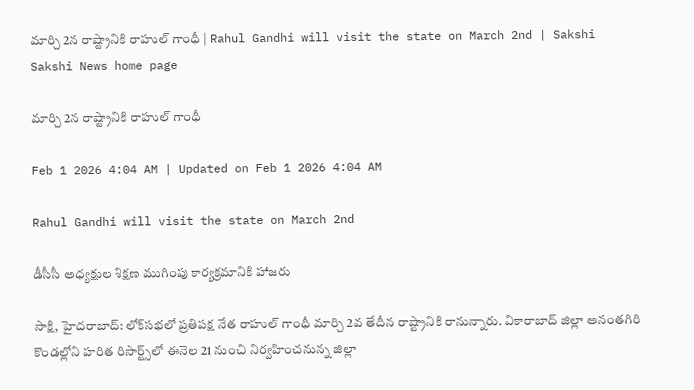మార్చి 2న రాష్ట్రానికి రాహుల్‌ గాంధీ | Rahul Gandhi will visit the state on March 2nd | Sakshi
Sakshi News home page

మార్చి 2న రాష్ట్రానికి రాహుల్‌ గాంధీ

Feb 1 2026 4:04 AM | Updated on Feb 1 2026 4:04 AM

Rahul Gandhi will visit the state on March 2nd

డీసీసీ అధ్యక్షుల శిక్షణ ముగింపు కార్యక్రమానికి హాజరు

సాక్షి, హైదరాబాద్‌: లోక్‌సభలో ప్రతిపక్ష నేత రాహుల్‌ గాంధీ మార్చి 2వ తేదీన రాష్ట్రానికి రానున్నారు. వికారాబాద్‌ జిల్లా అనంతగిరి కొండల్లోని హరిత రిసార్ట్స్‌లో ఈనెల 21 నుంచి నిర్వహించనున్న జిల్లా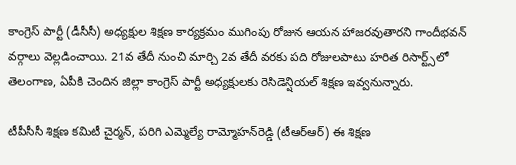కాంగ్రెస్‌ పార్టీ (డీసీసీ) అధ్యక్షుల శిక్షణ కార్యక్రమం ముగింపు రోజున ఆయన హాజరవుతారని గాందీభవన్‌ వర్గాలు వెల్లడించాయి. 21వ తేదీ నుంచి మార్చి 2వ తేదీ వరకు పది రోజులపాటు హరిత రిసార్ట్స్‌లో తెలంగాణ, ఏపీకి చెందిన జిల్లా కాంగ్రెస్‌ పార్టీ అధ్యక్షులకు రెసిడెన్షియల్‌ శిక్షణ ఇవ్వనున్నారు.

టీపీసీసీ శిక్షణ కమిటీ చైర్మన్, పరిగి ఎమ్మెల్యే రామ్మోహన్‌రెడ్డి (టీఆర్‌ఆర్‌) ఈ శిక్షణ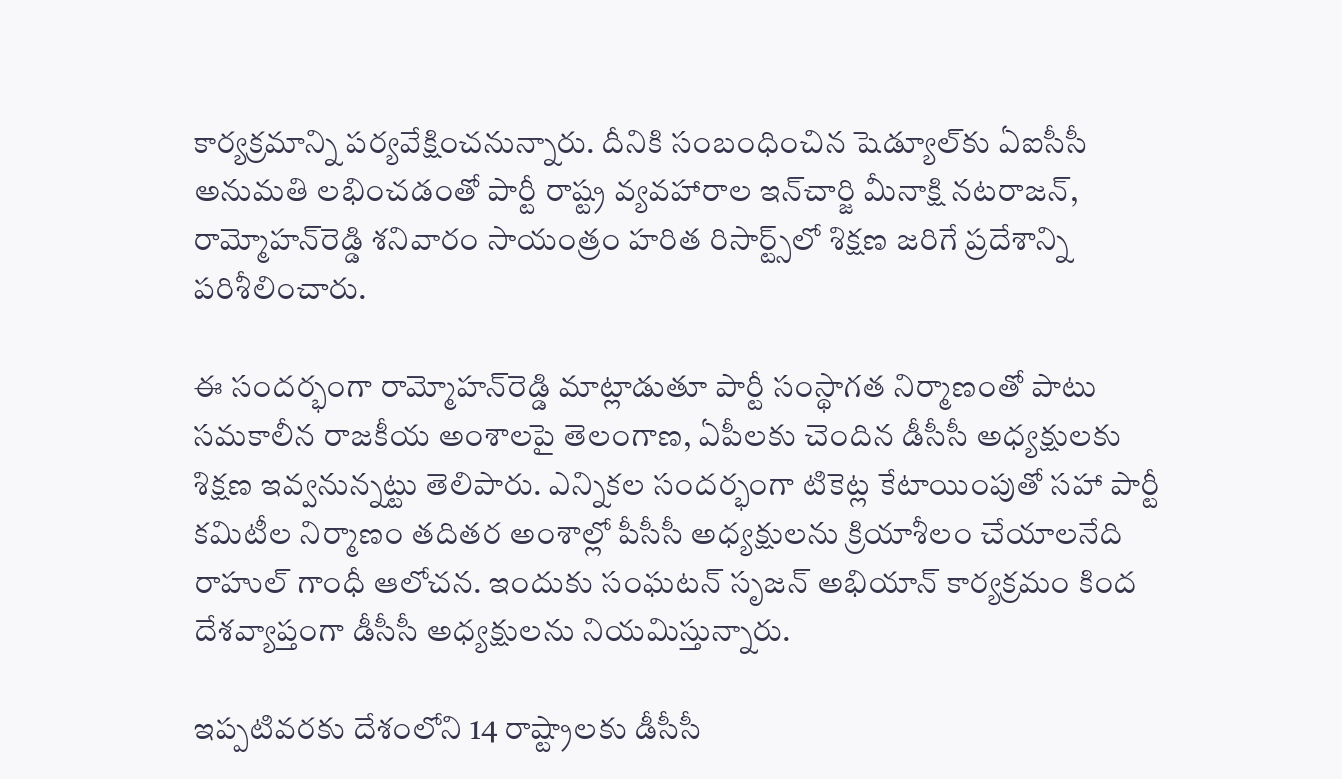కార్యక్రమాన్ని పర్యవేక్షించనున్నారు. దీనికి సంబంధించిన షెడ్యూల్‌కు ఏఐసీసీ అనుమతి లభించడంతో పార్టీ రాష్ట్ర వ్యవహారాల ఇన్‌చార్జి మీనాక్షి నటరాజన్, రామ్మోహన్‌రెడ్డి శనివారం సాయంత్రం హరిత రిసార్ట్స్‌లో శిక్షణ జరిగే ప్రదేశాన్ని పరిశీలించారు.

ఈ సందర్భంగా రామ్మోహన్‌రెడ్డి మాట్లాడుతూ పార్టీ సంస్థాగత నిర్మాణంతో పాటు సమకాలీన రాజకీయ అంశాలపై తెలంగాణ, ఏపీలకు చెందిన డీసీసీ అధ్యక్షులకు శిక్షణ ఇవ్వనున్నట్టు తెలిపారు. ఎన్నికల సందర్భంగా టికెట్ల కేటాయింపుతో సహా పార్టీ కమిటీల నిర్మాణం తదితర అంశాల్లో పీసీసీ అధ్యక్షులను క్రియాశీలం చేయాలనేది రాహుల్‌ గాంధీ ఆలోచన. ఇందుకు సంఘటన్‌ సృజన్‌ అభియాన్‌ కార్యక్రమం కింద దేశవ్యాప్తంగా డీసీసీ అధ్యక్షులను నియమిస్తున్నారు.

ఇప్పటివరకు దేశంలోని 14 రాష్ట్రాలకు డీసీసీ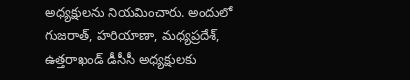అధ్యక్షులను నియమించారు. అందులో గుజరాత్, హరియాణా, మధ్యప్రదేశ్, ఉత్తరాఖండ్‌ డీసీసీ అధ్యక్షులకు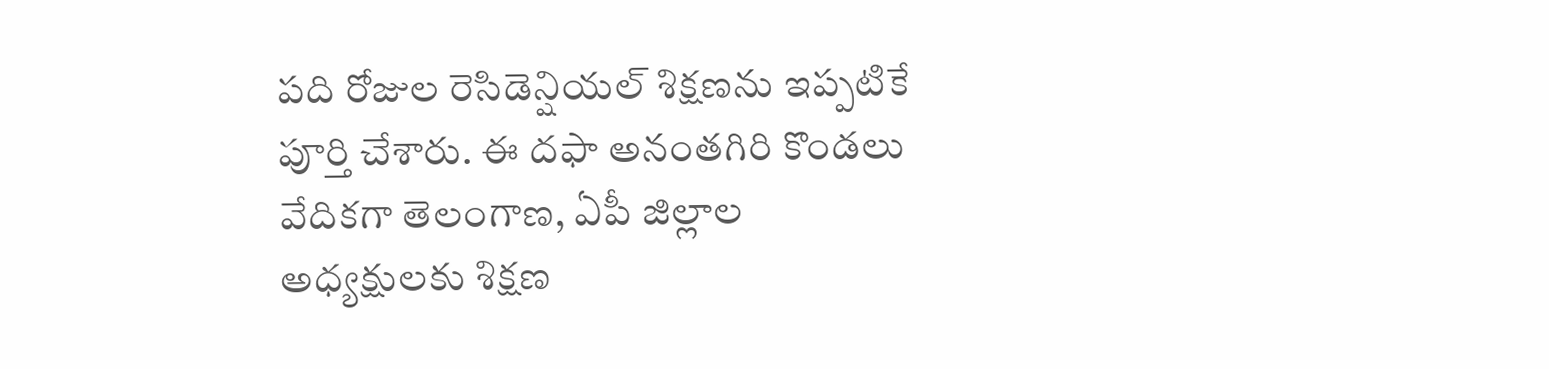పది రోజుల రెసిడెన్షియల్‌ శిక్షణను ఇప్పటికే పూర్తి చేశారు. ఈ దఫా అనంతగిరి కొండలు వేదికగా తెలంగాణ, ఏపీ జిల్లాల అధ్యక్షులకు శిక్షణ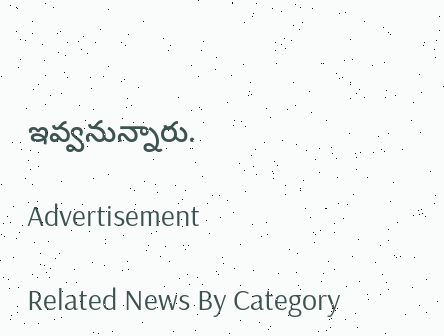ఇవ్వనున్నారు.

Advertisement

Related News By Category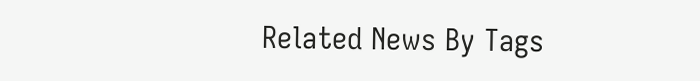Related News By Tags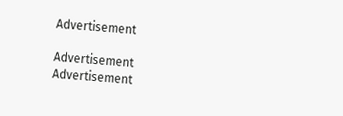Advertisement

Advertisement
Advertisement